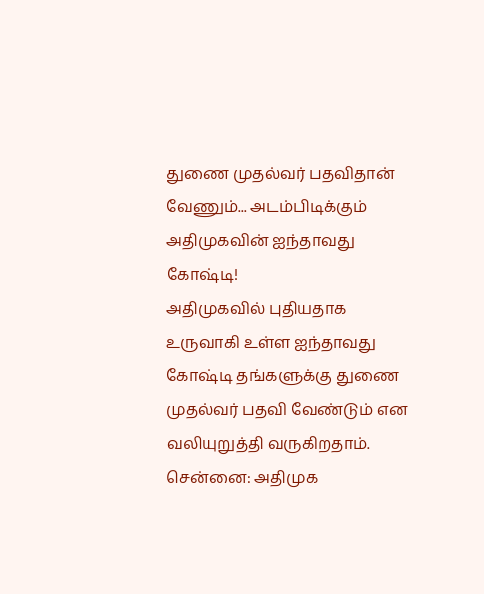துணை முதல்வர் பதவிதான் வேணும்... அடம்பிடிக்கும் அதிமுகவின் ஐந்தாவது கோஷ்டி!
அதிமுகவில் புதியதாக உருவாகி உள்ள ஐந்தாவது கோஷ்டி தங்களுக்கு துணை முதல்வர் பதவி வேண்டும் என வலியுறுத்தி வருகிறதாம்.
சென்னை: அதிமுக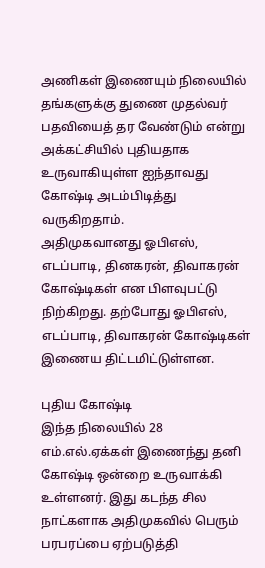அணிகள் இணையும் நிலையில் தங்களுக்கு துணை முதல்வர் பதவியைத் தர வேண்டும் என்று அக்கட்சியில் புதியதாக உருவாகியுள்ள ஐந்தாவது கோஷ்டி அடம்பிடித்து வருகிறதாம்.
அதிமுகவானது ஓபிஎஸ், எடப்பாடி, தினகரன், திவாகரன் கோஷ்டிகள் என பிளவுபட்டு நிற்கிறது. தற்போது ஓபிஎஸ், எடப்பாடி, திவாகரன் கோஷ்டிகள் இணைய திட்டமிட்டுள்ளன.

புதிய கோஷ்டி
இந்த நிலையில் 28 எம்.எல்.ஏக்கள் இணைந்து தனி கோஷ்டி ஒன்றை உருவாக்கி உள்ளனர். இது கடந்த சில நாட்களாக அதிமுகவில் பெரும் பரபரப்பை ஏற்படுத்தி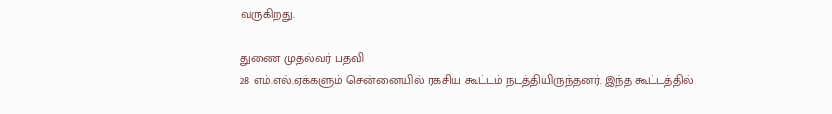வருகிறது.

துணை முதல்வர் பதவி
28 எம்.எல்.ஏக்களும் சென்னையில் ரகசிய கூட்டம் நடத்தியிருந்தனர். இந்த கூட்டத்தில்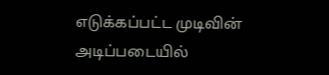எடுக்கப்பட்ட முடிவின் அடிப்படையில்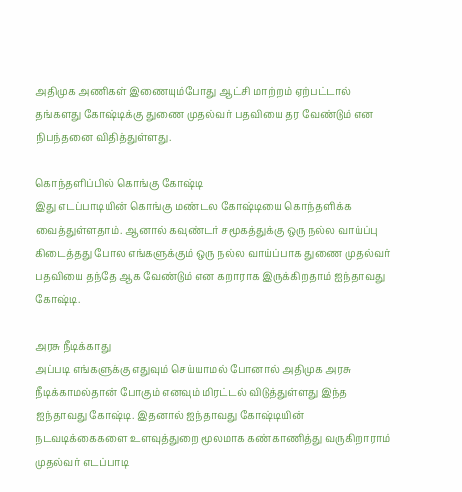அதிமுக அணிகள் இணையும்போது ஆட்சி மாற்றம் ஏற்பட்டால் தங்களது கோஷ்டிக்கு துணை முதல்வர் பதவியை தர வேண்டும் என நிபந்தனை விதித்துள்ளது.

கொந்தளிப்பில் கொங்கு கோஷ்டி
இது எடப்பாடியின் கொங்கு மண்டல கோஷ்டியை கொந்தளிக்க வைத்துள்ளதாம். ஆனால் கவுண்டர் சமூகத்துக்கு ஒரு நல்ல வாய்ப்பு கிடைத்தது போல எங்களுக்கும் ஒரு நல்ல வாய்ப்பாக துணை முதல்வர் பதவியை தந்தே ஆக வேண்டும் என கறாராக இருக்கிறதாம் ஐந்தாவது கோஷ்டி.

அரசு நீடிக்காது
அப்படி எங்களுக்கு எதுவும் செய்யாமல் போனால் அதிமுக அரசு நீடிக்காமல்தான் போகும் எனவும் மிரட்டல் விடுத்துள்ளது இந்த ஐந்தாவது கோஷ்டி. இதனால் ஐந்தாவது கோஷ்டியின் நடவடிக்கைகளை உளவுத்துறை மூலமாக கண்காணித்து வருகிறாராம் முதல்வர் எடப்பாடி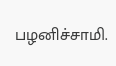பழனிச்சாமி.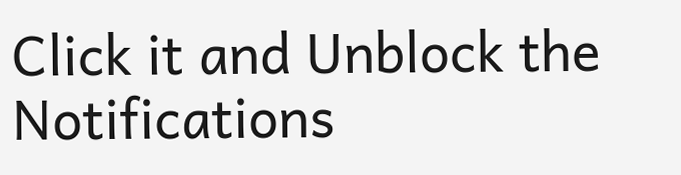Click it and Unblock the Notifications